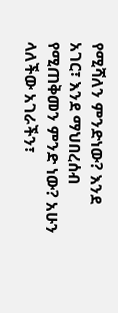የሚሻለን ምንድነው? እንደ አገር፣ እንደ ማህበረሰብ የሚጠቅመን ምንድ ነው? አሁን ላለችው አገራችን፣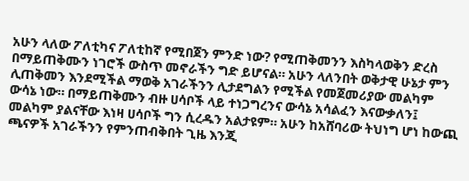አሁን ላለው ፖለቲካና ፖለቲከኛ የሚበጀን ምንድ ነው? የሚጠቅመንን እስካላወቅን ድረስ በማይጠቅሙን ነገሮች ውስጥ መኖራችን ግድ ይሆናል። አሁን ላለንበት ወቅታዊ ሁኔታ ምን ሊጠቅመን እንደሚችል ማወቅ አገራችንን ሊታደግልን የሚችል የመጀመሪያው መልካም ውሳኔ ነው። በማይጠቅሙን ብዙ ሀሳቦች ላይ ተነጋግረንና ውሳኔ አሳልፈን እናውቃለን፤ መልካም ያልናቸው እነዛ ሀሳቦች ግን ሲረዱን አልታዩም። አሁን ከአሸባሪው ትህነግ ሆነ ከውጪ ጫናዎች አገራችንን የምንጠብቅበት ጊዜ እንጂ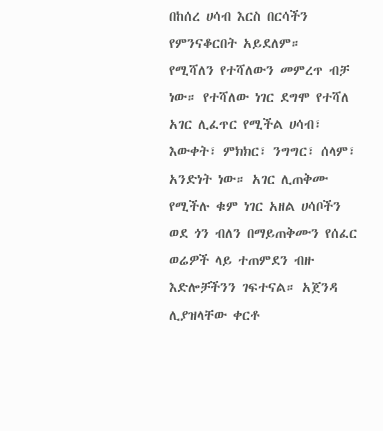በከሰረ ሀሳብ እርስ በርሳችን የምንናቆርበት አይደለም።
የሚሻለን የተሻለውን መምረጥ ብቻ ነው። የተሻለው ነገር ደግሞ የተሻለ አገር ሊፈጥር የሚችል ሀሳብ፣ እውቀት፣ ምክክር፣ ንግግር፣ ሰላም፣ አንድነት ነው። አገር ሊጠቅሙ የሚችሉ ቁም ነገር አዘል ሀሳቦችን ወደ ጎን ብለን በማይጠቅሙን የሰፈር ወሬዎች ላይ ተጠምደን ብዙ እድሎቻችንን ገፍተናል። አጀንዳ ሊያዝላቸው ቀርቶ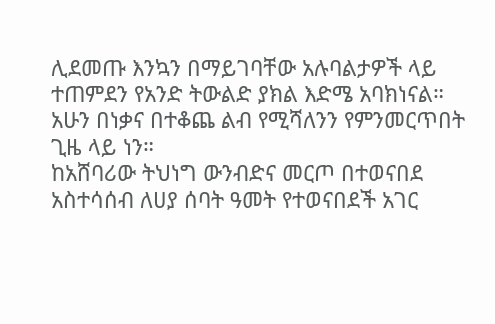ሊደመጡ እንኳን በማይገባቸው አሉባልታዎች ላይ ተጠምደን የአንድ ትውልድ ያክል እድሜ አባክነናል። አሁን በነቃና በተቆጨ ልብ የሚሻለንን የምንመርጥበት ጊዜ ላይ ነን።
ከአሸባሪው ትህነግ ውንብድና መርጦ በተወናበደ አስተሳሰብ ለሀያ ሰባት ዓመት የተወናበደች አገር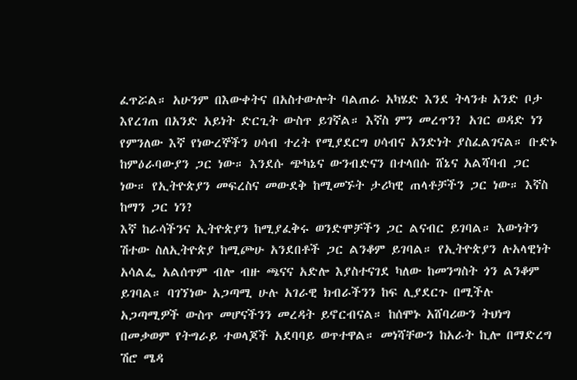ፈጥሯል። አሁንም በእውቀትና በአስተውሎት ባልጠራ አካሄድ እንደ ትላንቱ አንድ ቦታ እየረገጠ በአንድ አይነት ድርጊት ውስጥ ይገኛል። እኛስ ምን መረጥን? አገር ወዳድ ነን የምንለው እኛ የነውረኞችን ሀሳብ ተረት የሚያደርግ ሀሳብና አንድነት ያስፈልገናል። ቡድኑ ከምዕራባውያን ጋር ነው። እንደሱ ጭካኔና ውንብድናን በተላበሱ ሸኔና አልሻባብ ጋር ነው። የኢትዮጵያን መፍረስና መውደቅ ከሚመኙት ታሪካዊ ጠላቶቻችን ጋር ነው። እኛስ ከማን ጋር ነን?
እኛ ከራሳችንና ኢትዮጵያን ከሚያፈቅሩ ወንድሞቻችን ጋር ልናብር ይገባል። እውነትን ሽተው ስለኢትዮጵያ ከሚጮሁ አንደበቶች ጋር ልንቆም ይገባል። የኢትዮጵያን ሉአላዊነት አሳልፌ አልሰጥም ብሎ ብዙ ጫናና አድሎ እያስተናገደ ካለው ከመንግስት ጎን ልንቆም ይገባል። ባገኘነው አጋጣሚ ሁሉ አገራዊ ክብራችንን ከፍ ሊያደርጉ በሚችሉ አጋጣሚዎች ውስጥ መሆናችንን መረዳት ይኖርብናል። ከሰሞኑ አሸባሪውን ትህነግ በመቃወም የትግራይ ተወላጆች አደባባይ ወጥተዋል። መነሻቸውን ከአራት ኪሎ በማድረግ ሽሮ ሜዳ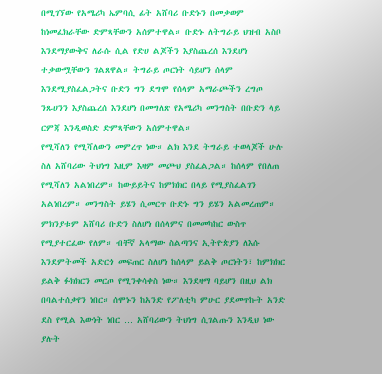በሚገኘው የአሜሪካ ኤምባሲ ፊት አሸባሪ ቡድኑን በመቃወም ከነመፈክራቸው ድምጻቸውን አሰምተዋል። ቡድኑ ለትግራይ ህዝብ አስቦ እንደማያውቅና ለራሱ ሲል የድሀ ልጆችን እያስጨረሰ እንደሆነ ተቃውሟቸውን ገልጸዋል። ትግራይ ጦርነት ሳይሆን ሰላም እንደሚያስፈልጋትና ቡድን ግን ደግሞ የሰላም አማራጮችን ረግጦ ንጹሀንን እያስጨረሰ እንደሆነ በመግለጽ የአሜሪካ መንግስት በቡድን ላይ ርምጃ እንዲወስድ ድምጻቸውን አሰምተዋል።
የሚሻለን የሚሻለውን መምረጥ ነው። ልክ እንደ ትግራይ ተወላጆች ሁሉ ስለ አሸባሪው ትህነግ እዚም እዛም መጮህ ያስፈልጋል። ከሰላም የበለጠ የሚሻለን አልነበረም። ከውይይትና ከምክክር በላይ የሚያስፈልገን አልነበረም። መንግስት ይሄን ሲመርጥ ቡድኑ ግን ይሄን አልመረጠም። ምክንያቱም አሸባሪ ቡድን ስለሆነ በሰላምና በመመካከር ውስጥ የሚያተርፈው የለም። ብቸኛ አላማው ስልጣንና ኢትዮጵያን ለእሱ እንደምትመች አድርጎ መፍጠር ስለሆነ ከሰላም ይልቅ ጦርነትን፣ ከምክክር ይልቅ ፉክክርን መርጦ የሚንቀሳቀስ ነው። እንደዛማ ባይሆን በዚህ ልክ በባልተሰቃየን ነበር። ሰሞኑን ከአንድ የፖለቲካ ምሁር ያደመጥኩት አንድ ደስ የሚል እውነት ነበር … አሸባሪውን ትህነግ ሲገልጡን እንዲህ ነው ያሉት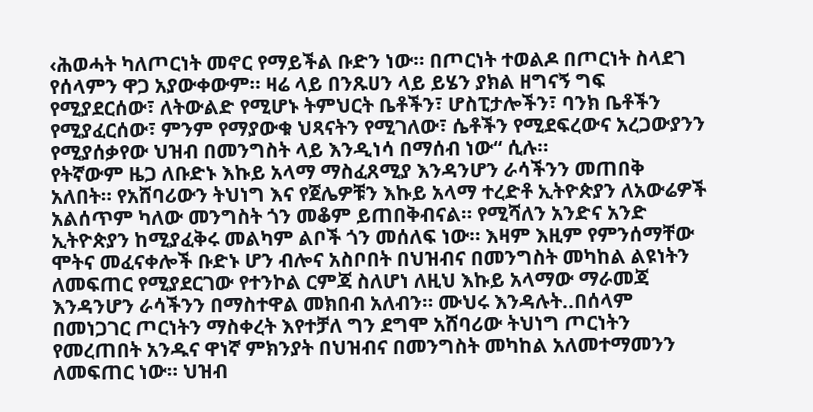‹ሕወሓት ካለጦርነት መኖር የማይችል ቡድን ነው። በጦርነት ተወልዶ በጦርነት ስላደገ የሰላምን ዋጋ አያውቀውም። ዛሬ ላይ በንጹሀን ላይ ይሄን ያክል ዘግናኝ ግፍ የሚያደርሰው፣ ለትውልድ የሚሆኑ ትምህርት ቤቶችን፣ ሆስፒታሎችን፣ ባንክ ቤቶችን የሚያፈርሰው፣ ምንም የማያውቁ ህጻናትን የሚገለው፣ ሴቶችን የሚደፍረውና አረጋውያንን የሚያሰቃየው ህዝብ በመንግስት ላይ እንዲነሳ በማሰብ ነው“ ሲሉ።
የትኛውም ዜጋ ለቡድኑ እኩይ አላማ ማስፈጸሚያ እንዳንሆን ራሳችንን መጠበቅ አለበት። የአሸባሪውን ትህነግ እና የጀሌዎቹን እኩይ አላማ ተረድቶ ኢትዮጵያን ለአውሬዎች አልሰጥም ካለው መንግስት ጎን መቆም ይጠበቅብናል። የሚሻለን አንድና አንድ ኢትዮጵያን ከሚያፈቅሩ መልካም ልቦች ጎን መሰለፍ ነው። እዛም እዚም የምንሰማቸው ሞትና መፈናቀሎች ቡድኑ ሆን ብሎና አስቦበት በህዝብና በመንግስት መካከል ልዩነትን ለመፍጠር የሚያደርገው የተንኮል ርምጃ ስለሆነ ለዚህ እኩይ አላማው ማራመጃ እንዳንሆን ራሳችንን በማስተዋል መክበብ አለብን። ሙህሩ እንዳሉት..በሰላም በመነጋገር ጦርነትን ማስቀረት እየተቻለ ግን ደግሞ አሸባሪው ትህነግ ጦርነትን የመረጠበት አንዱና ዋነኛ ምክንያት በህዝብና በመንግስት መካከል አለመተማመንን ለመፍጠር ነው። ህዝብ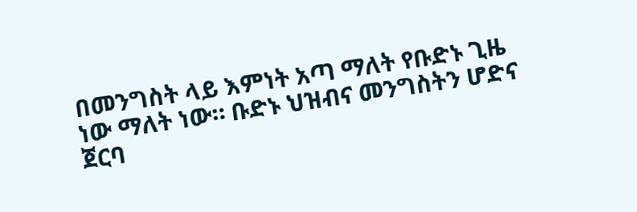በመንግስት ላይ እምነት አጣ ማለት የቡድኑ ጊዜ ነው ማለት ነው። ቡድኑ ህዝብና መንግስትን ሆድና ጀርባ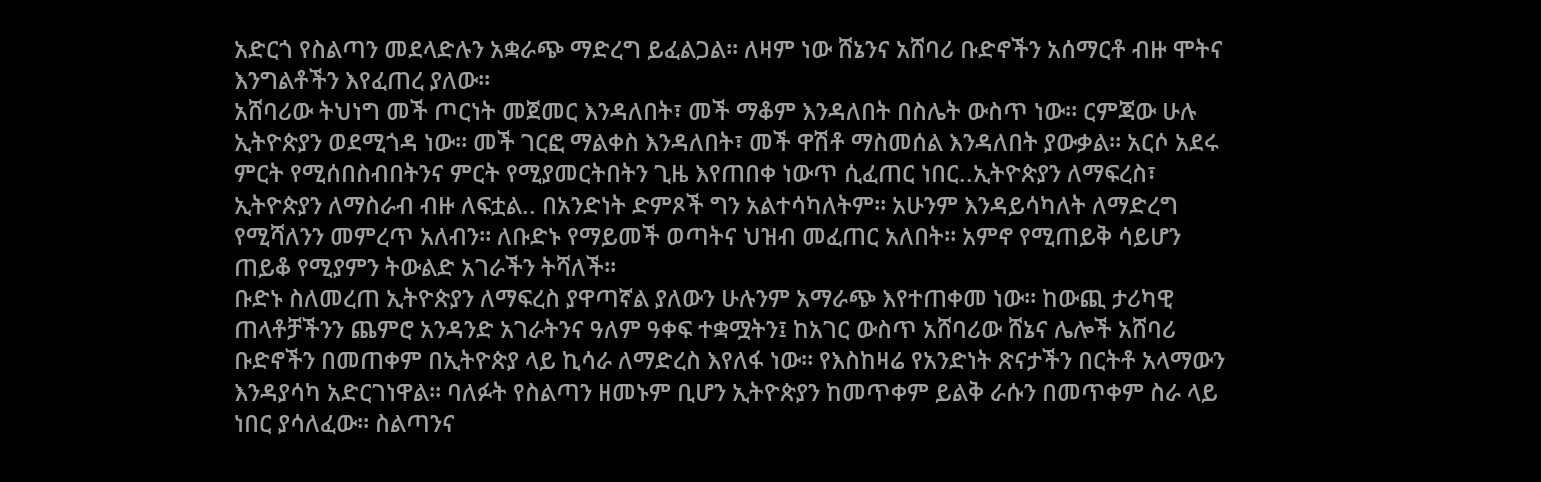አድርጎ የስልጣን መደላድሉን አቋራጭ ማድረግ ይፈልጋል። ለዛም ነው ሸኔንና አሸባሪ ቡድኖችን አሰማርቶ ብዙ ሞትና እንግልቶችን እየፈጠረ ያለው።
አሸባሪው ትህነግ መች ጦርነት መጀመር እንዳለበት፣ መች ማቆም እንዳለበት በስሌት ውስጥ ነው። ርምጃው ሁሉ ኢትዮጵያን ወደሚጎዳ ነው። መች ገርፎ ማልቀስ እንዳለበት፣ መች ዋሽቶ ማስመሰል እንዳለበት ያውቃል። አርሶ አደሩ ምርት የሚሰበስብበትንና ምርት የሚያመርትበትን ጊዜ እየጠበቀ ነውጥ ሲፈጠር ነበር..ኢትዮጵያን ለማፍረስ፣ ኢትዮጵያን ለማስራብ ብዙ ለፍቷል.. በአንድነት ድምጾች ግን አልተሳካለትም። አሁንም እንዳይሳካለት ለማድረግ የሚሻለንን መምረጥ አለብን። ለቡድኑ የማይመች ወጣትና ህዝብ መፈጠር አለበት። አምኖ የሚጠይቅ ሳይሆን ጠይቆ የሚያምን ትውልድ አገራችን ትሻለች።
ቡድኑ ስለመረጠ ኢትዮጵያን ለማፍረስ ያዋጣኛል ያለውን ሁሉንም አማራጭ እየተጠቀመ ነው። ከውጪ ታሪካዊ ጠላቶቻችንን ጨምሮ አንዳንድ አገራትንና ዓለም ዓቀፍ ተቋሟትን፤ ከአገር ውስጥ አሸባሪው ሸኔና ሌሎች አሸባሪ ቡድኖችን በመጠቀም በኢትዮጵያ ላይ ኪሳራ ለማድረስ እየለፋ ነው። የእስከዛሬ የአንድነት ጽናታችን በርትቶ አላማውን እንዳያሳካ አድርገነዋል። ባለፉት የስልጣን ዘመኑም ቢሆን ኢትዮጵያን ከመጥቀም ይልቅ ራሱን በመጥቀም ስራ ላይ ነበር ያሳለፈው። ስልጣንና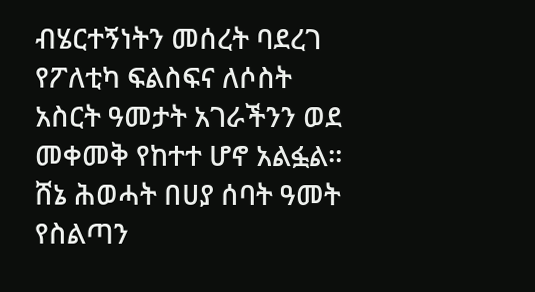ብሄርተኝነትን መሰረት ባደረገ የፖለቲካ ፍልስፍና ለሶስት አስርት ዓመታት አገራችንን ወደ መቀመቅ የከተተ ሆኖ አልፏል። ሸኔ ሕወሓት በሀያ ሰባት ዓመት የስልጣን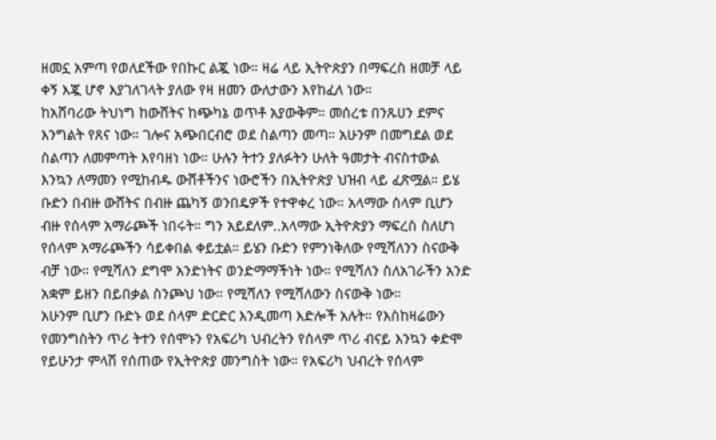ዘመኗ አምጣ የወለደችው የበኩር ልጇ ነው። ዛሬ ላይ ኢትዮጵያን በማፍረስ ዘመቻ ላይ ቀኝ እጇ ሆኖ እያገለገላት ያለው የዛ ዘመን ውለታውን እየከፈለ ነው።
ከአሸባሪው ትህነግ ከውሸትና ከጭካኔ ወጥቶ አያውቅም። መሰረቱ በንጹሀን ደምና እንግልት የጸና ነው። ገሎና አጭበርብሮ ወደ ስልጣን መጣ። አሁንም በመግደል ወደ ስልጣን ለመምጣት እየባዘነ ነው። ሁሉን ትተን ያለፉትን ሁለት ዓመታት ብናስተውል እንኳን ለማመን የሚከብዱ ውሸቶችንና ነውሮችን በኢትዮጵያ ህዝብ ላይ ፈጽሟል። ይሄ ቡድን በብዙ ውሸትና በብዙ ጨካኝ ወንበዴዎች የተዋቀረ ነው። አላማው ሰላም ቢሆን ብዙ የሰላም አማራጮች ነበሩት። ግን አይደለም..አላማው ኢትዮጵያን ማፍረስ ስለሆነ የሰላም አማራጮችን ሳይቀበል ቀይቷል። ይሄን ቡድን የምንነቅለው የሚሻለንን ስናውቅ ብቻ ነው። የሚሻለን ደግሞ አንድነትና ወንድማማችነት ነው። የሚሻለን ስለአገራችን አንድ አቋም ይዘን በይበቃል ስንጮህ ነው። የሚሻለን የሚሻለውን ስናውቅ ነው።
አሁንም ቢሆን ቡድኑ ወደ ሰላም ድርድር እንዲመጣ እድሎች አሉት። የእስከዛሬውን የመንግስትን ጥሪ ትተን የሰሞኑን የአፍሪካ ህብረትን የሰላም ጥሪ ብናይ እንኳን ቀድሞ የይሁንታ ምላሽ የሰጠው የኢትዮጵያ መንግስት ነው። የአፍሪካ ህብረት የሰላም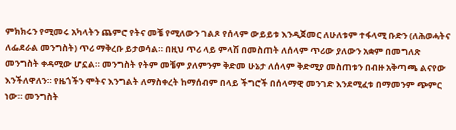ምክክሩን የሚመሩ አካላትን ጨምሮ የትና መቼ የሚለውን ገልጾ የሰላም ውይይቱ እንዲጀመር ለሁለቱም ተፋላሚ ቡድን (ለሕወሓትና ለፌደራል መንግስት) ጥሪ ማቅረቡ ይታወሳል። በዚህ ጥሪ ላይ ምላሽ በመስጠት ለሰላም ጥሪው ያለውን አቋም በመግለጽ መንግስት ቀዳሚው ሆኗል። መንግስት የትም መቼም ያለምንም ቅድመ ሁኔታ ለሰላም ቅድሚያ መስጠቱን በብዙ አቅጣጫ ልናየው እንችለዋለን። የዜጎችን ሞትና እንግልት ለማስቀረት ከማሰብም በላይ ችግሮች በሰላማዊ መንገድ እንደሚፈቱ በማመንም ጭምር ነው። መንግስት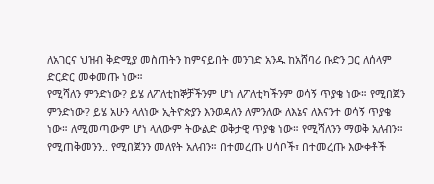ለአገርና ህዝብ ቅድሚያ መስጠትን ከምናይበት መንገድ አንዱ ከአሸባሪ ቡድን ጋር ለሰላም ድርድር መቀመጡ ነው።
የሚሻለን ምንድነው? ይሄ ለፖለቲከኞቻችንም ሆነ ለፖለቲካችንም ወሳኝ ጥያቄ ነው። የሚበጀን ምንድነው? ይሄ አሁን ላለነው ኢትዮጵያን እንወዳለን ለምንለው ለእኔና ለእናንተ ወሳኝ ጥያቄ ነው። ለሚመጣውም ሆነ ላለውም ትውልድ ወቅታዊ ጥያቄ ነው። የሚሻለንን ማወቅ አለብን። የሚጠቅመንን.. የሚበጀንን መለየት አለብን። በተመረጡ ሀሳቦች፣ በተመረጡ እውቀቶች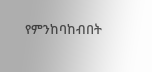የምንከባከብበት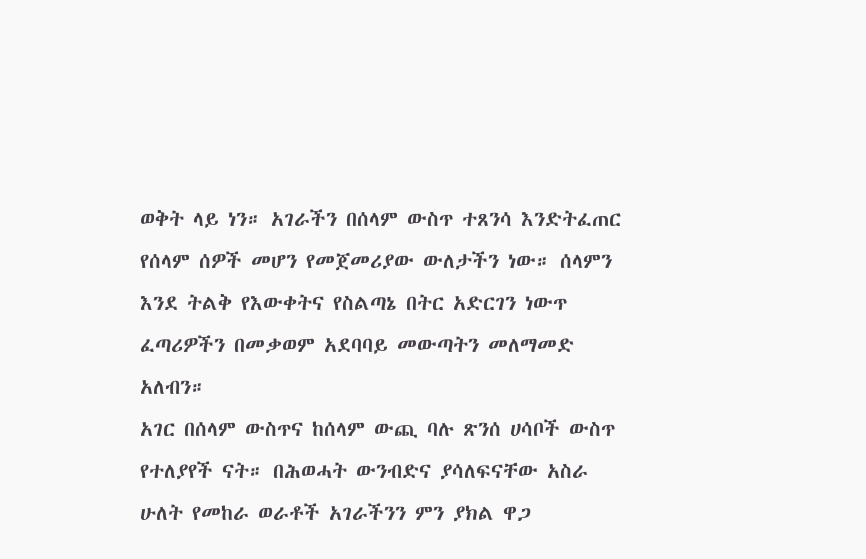ወቅት ላይ ነን። አገራችን በሰላም ውስጥ ተጸንሳ እንድትፈጠር የሰላም ሰዎች መሆን የመጀመሪያው ውለታችን ነው። ሰላምን እንደ ትልቅ የእውቀትና የስልጣኔ በትር አድርገን ነውጥ ፈጣሪዎችን በመቃወም አደባባይ መውጣትን መለማመድ አለብን።
አገር በሰላም ውስጥና ከሰላም ውጪ ባሉ ጽንሰ ሀሳቦች ውስጥ የተለያየች ናት። በሕወሓት ውንብድና ያሳለፍናቸው አስራ ሁለት የመከራ ወራቶች አገራችንን ምን ያክል ዋጋ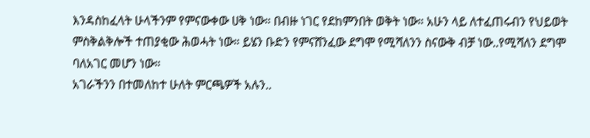እንዳስከፈላት ሁላችንም የምናውቀው ሀቅ ነው። በብዙ ነገር የደከምንበት ወቅት ነው። አሁን ላይ ለተፈጠሩብን የህይወት ምስቅልቅሎች ተጠያቂው ሕወሓት ነው። ይሄን ቡድን የምናሸንፈው ደግሞ የሚሻለንን ስናውቅ ብቻ ነው..የሚሻለን ደግሞ ባለአገር መሆን ነው።
አገራችንን በተመለከተ ሁለት ምርጫዎች አሉን..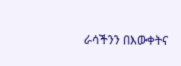ራሳችንን በእውቀትና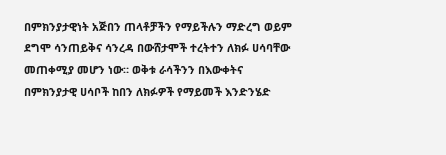በምክንያታዊነት አጅበን ጠላቶቻችን የማይችሉን ማድረግ ወይም ደግሞ ሳንጠይቅና ሳንረዳ በውሸታሞች ተረትተን ለክፉ ሀሳባቸው መጠቀሚያ መሆን ነው። ወቅቱ ራሳችንን በእውቀትና በምክንያታዊ ሀሳቦች ከበን ለክፉዎች የማይመች እንድንሄድ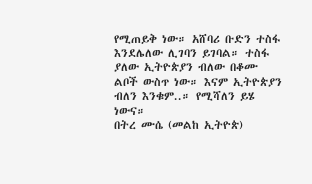የሚጠይቅ ነው። አሸባሪ ቡድን ተስፋ እንደሌለው ሊገባን ይገባል። ተስፋ ያለው ኢትዮጵያን ብለው በቆሙ ልቦች ውስጥ ነው። እናም ኢትዮጵያን ብለን እንቁም..። የሚሻለን ይሄ ነውና።
በትረ ሙሴ (መልከ ኢትዮጵ)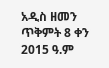አዲስ ዘመን ጥቅምት 8 ቀን 2015 ዓ.ም